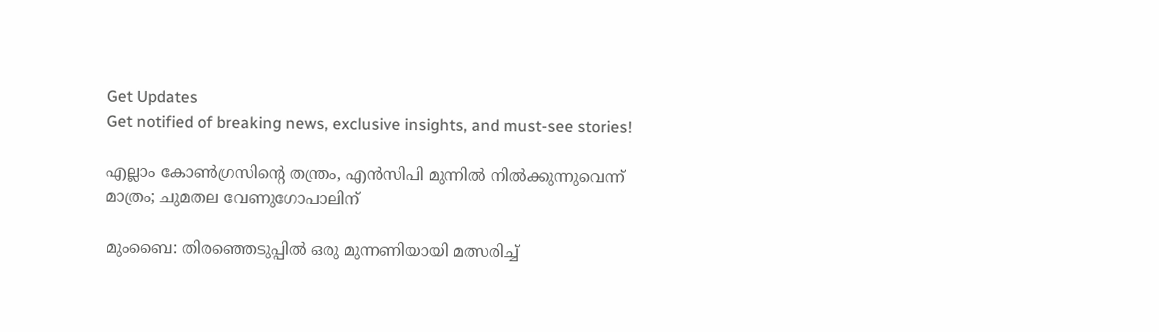Get Updates
Get notified of breaking news, exclusive insights, and must-see stories!

എല്ലാം കോണ്‍ഗ്രസിന്‍റെ തന്ത്രം, എന്‍സിപി മുന്നില്‍ നില്‍ക്കുന്നുവെന്ന് മാത്രം; ചുമതല വേണുഗോപാലിന്

മുംബൈ: തിരഞ്ഞെടുപ്പില്‍ ഒരു മുന്നണിയായി മത്സരിച്ച്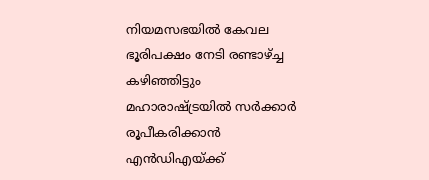നിയമസഭയില്‍ കേവല ഭൂരിപക്ഷം നേടി രണ്ടാഴ്ച്ച കഴിഞ്ഞിട്ടും മഹാരാഷ്ട്രയില്‍ സര്‍ക്കാര്‍ രൂപീകരിക്കാന്‍ എന്‍ഡിഎയ്ക്ക്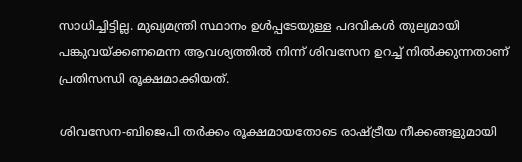സാധിച്ചിട്ടില്ല. മുഖ്യമന്ത്രി സ്ഥാനം ഉള്‍പ്പടേയുള്ള പദവികള്‍ തുല്യമായി പങ്കുവയ്ക്കണമെന്ന ആവശ്യത്തില്‍ നിന്ന് ശിവസേന ഉറച്ച് നില്‍ക്കുന്നതാണ് പ്രതിസന്ധി രൂക്ഷമാക്കിയത്.

ശിവസേന-ബിജെപി തര്‍ക്കം രൂക്ഷമായതോടെ രാഷ്ട്രീയ നീക്കങ്ങളുമായി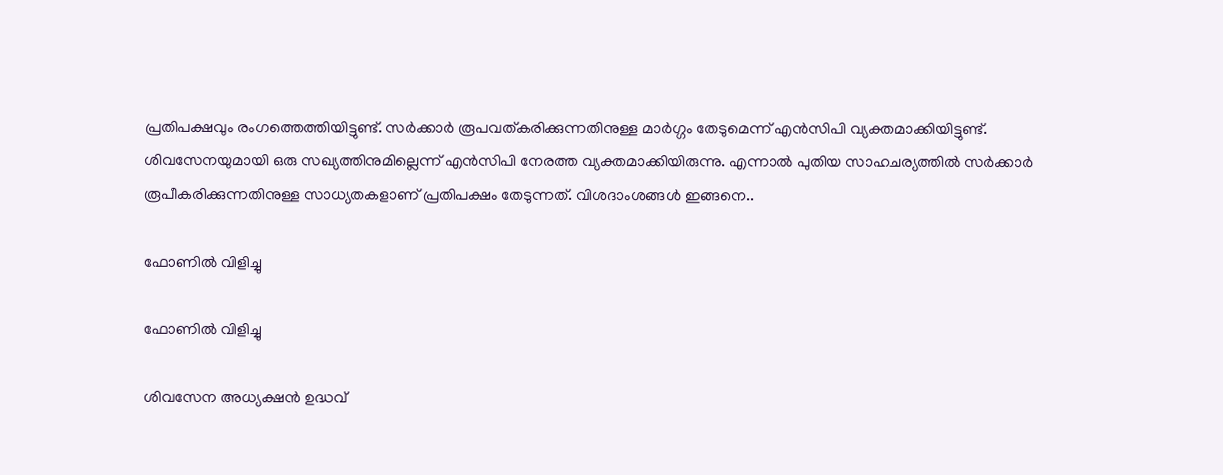പ്രതിപക്ഷവും രംഗത്തെത്തിയിട്ടുണ്ട്. സര്‍ക്കാര്‍ രൂപവത്കരിക്കുന്നതിനുള്ള മാര്‍ഗ്ഗം തേടുമെന്ന് എന്‍സിപി വ്യക്തമാക്കിയിട്ടുണ്ട്. ശിവസേനയുമായി ഒരു സഖ്യത്തിനുമില്ലെന്ന് എന്‍സിപി നേരത്ത വ്യക്തമാക്കിയിരുന്നു. എന്നാല്‍ പുതിയ സാഹചര്യത്തില്‍ സര്‍ക്കാര്‍ രൂപീകരിക്കുന്നതിനുള്ള സാധ്യതകളാണ് പ്രതിപക്ഷം തേടുന്നത്. വിശദാംശങ്ങള്‍ ഇങ്ങനെ..

ഫോണില്‍ വിളിച്ചു

ഫോണില്‍ വിളിച്ചു

ശിവസേന അധ്യക്ഷന്‍ ഉദ്ധവ്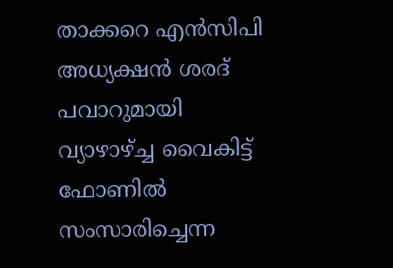താക്കറെ എന്‍സിപി അധ്യക്ഷന്‍ ശരദ് പവാറുമായി വ്യാഴാഴ്ച്ച വൈകിട്ട് ഫോണില്‍ സംസാരിച്ചെന്ന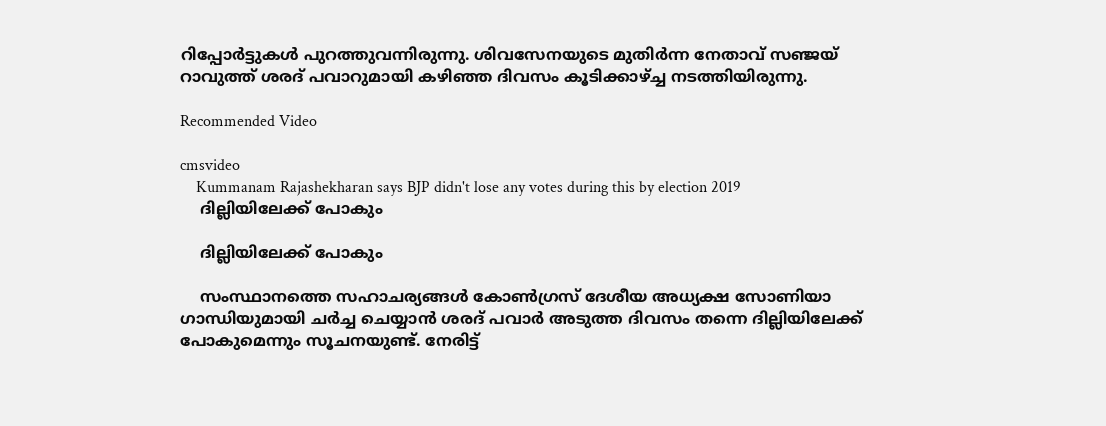റിപ്പോര്‍ട്ടുകള്‍ പുറത്തുവന്നിരുന്നു. ശിവസേനയുടെ മുതിര്‍ന്ന നേതാവ് സഞ്ജയ് റാവുത്ത് ശരദ് പവാറുമായി കഴിഞ്ഞ ദിവസം കൂടിക്കാഴ്ച്ച നടത്തിയിരുന്നു.

Recommended Video

cmsvideo
    Kummanam Rajashekharan says BJP didn't lose any votes during this by election 2019
    ദില്ലിയിലേക്ക് പോകും

    ദില്ലിയിലേക്ക് പോകും

    സംസ്ഥാനത്തെ സഹാചര്യങ്ങള്‍ കോണ്‍ഗ്രസ് ദേശീയ അധ്യക്ഷ സോണിയാ ഗാന്ധിയുമായി ചര്‍ച്ച ചെയ്യാന്‍ ശരദ് പവാര്‍ അടുത്ത ദിവസം തന്നെ ദില്ലിയിലേക്ക് പോകുമെന്നും സൂചനയുണ്ട്. നേരിട്ട്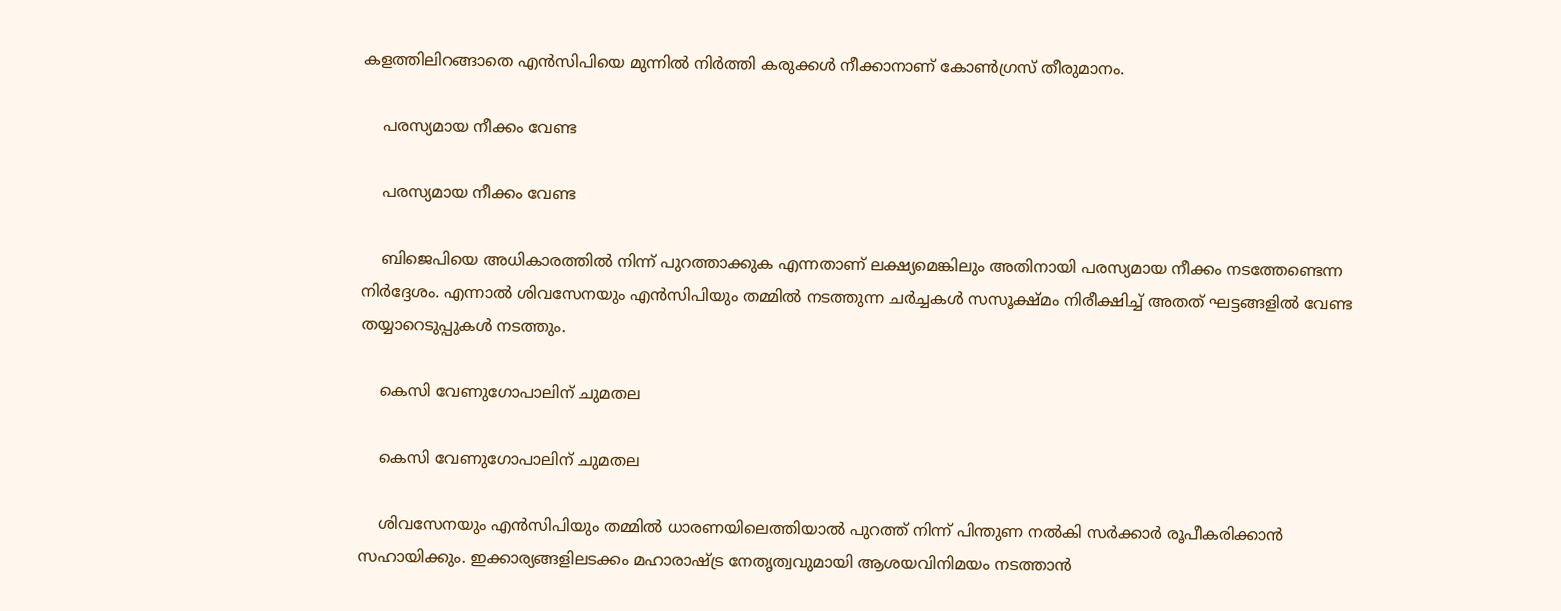കളത്തിലിറങ്ങാതെ എന്‍സിപിയെ മുന്നില്‍ നിര്‍ത്തി കരുക്കള്‍ നീക്കാനാണ് കോണ്‍ഗ്രസ് തീരുമാനം.

    പരസ്യമായ നീക്കം വേണ്ട

    പരസ്യമായ നീക്കം വേണ്ട

    ബിജെപിയെ അധികാരത്തില്‍ നിന്ന് പുറത്താക്കുക എന്നതാണ് ലക്ഷ്യമെങ്കിലും അതിനായി പരസ്യമായ നീക്കം നടത്തേണ്ടെന്ന നിര്‍ദ്ദേശം. എന്നാല്‍ ശിവസേനയും എന്‍സിപിയും തമ്മില്‍ നടത്തുന്ന ചര്‍ച്ചകള്‍ സസൂക്ഷ്മം നിരീക്ഷിച്ച് അതത് ഘട്ടങ്ങളില്‍ വേണ്ട തയ്യാറെടുപ്പുകള്‍ നടത്തും.

    കെസി വേണുഗോപാലിന് ചുമതല

    കെസി വേണുഗോപാലിന് ചുമതല

    ശിവസേനയും എന്‍സിപിയും തമ്മില്‍ ധാരണയിലെത്തിയാല്‍ പുറത്ത് നിന്ന് പിന്തുണ നല്‍കി സര്‍ക്കാര്‍ രൂപീകരിക്കാന്‍ സഹായിക്കും. ഇക്കാര്യങ്ങളിലടക്കം മഹാരാഷ്ട്ര നേതൃത്വവുമായി ആശയവിനിമയം നടത്താന്‍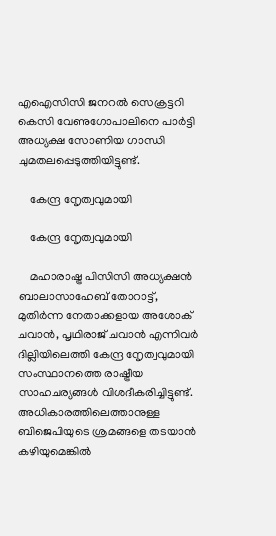എഐസിസി ജനറല്‍ സെക്രട്ടറി കെസി വേണുഗോപാലിനെ പാര്‍ട്ടി അധ്യക്ഷ സോണിയ ഗാന്ധി ചുമതലപ്പെടുത്തിയിട്ടുണ്ട്.

    കേന്ദ്ര നേൃത്വവുമായി

    കേന്ദ്ര നേൃത്വവുമായി

    മഹാരാഷ്ട്ര പിസിസി അധ്യക്ഷന്‍ ബാലാസാഹേബ് തോറാട്ട്, മുതിര്‍ന്ന നേതാക്കളായ അശോക് ചവാന്‍, പൃഥിരാജ് ചവാന്‍ എന്നിവര്‍ ദില്ലിയിലെത്തി കേന്ദ്ര നേൃത്വവുമായി സംസ്ഥാനത്തെ രാഷ്ട്രീയ സാഹചര്യങ്ങള്‍ വിശദീകരിച്ചിട്ടുണ്ട്. അധികാരത്തിലെത്താനുള്ള ബിജെപിയുടെ ശ്രമങ്ങളെ തടയാന്‍ കഴിയുമെങ്കില്‍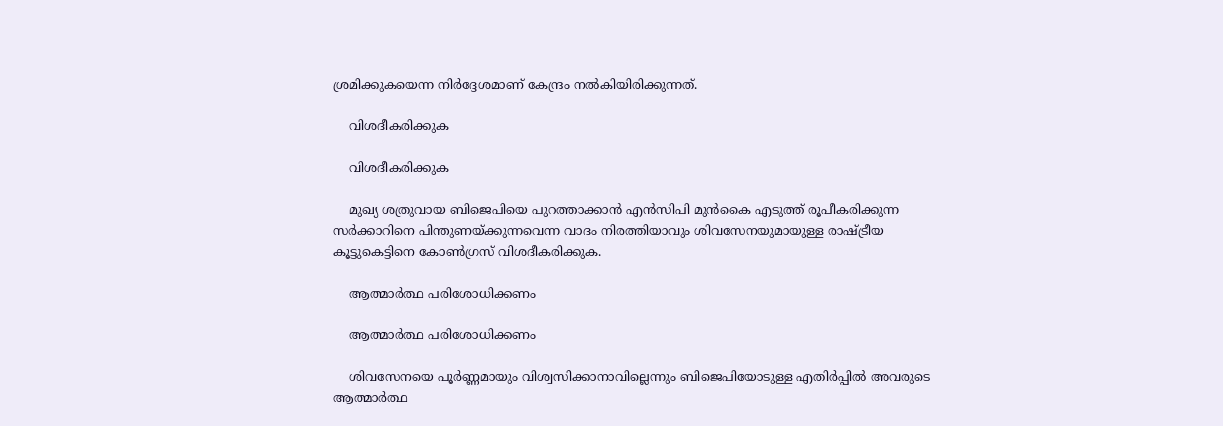ശ്രമിക്കുകയെന്ന നിര്‍ദ്ദേശമാണ് കേന്ദ്രം നല്‍കിയിരിക്കുന്നത്.

    വിശദീകരിക്കുക

    വിശദീകരിക്കുക

    മുഖ്യ ശത്രുവായ ബിജെപിയെ പുറത്താക്കാന്‍ എന്‍സിപി മുന്‍കൈ എടുത്ത് രൂപീകരിക്കുന്ന സര്‍ക്കാറിനെ പിന്തുണയ്ക്കുന്നവെന്ന വാദം നിരത്തിയാവും ശിവസേനയുമായുള്ള രാഷ്ട്രീയ കൂട്ടുകെട്ടിനെ കോണ്‍ഗ്രസ് വിശദീകരിക്കുക.

    ആത്മാര്‍ത്ഥ പരിശോധിക്കണം

    ആത്മാര്‍ത്ഥ പരിശോധിക്കണം

    ശിവസേനയെ പൂര്‍ണ്ണമായും വിശ്വസിക്കാനാവില്ലെന്നും ബിജെപിയോടുള്ള എതിര്‍പ്പില്‍ അവരുടെ ആത്മാര്‍ത്ഥ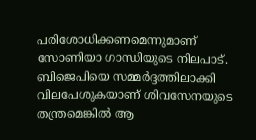പരിശോധിക്കണമെന്നുമാണ് സോണിയാ ഗാന്ധിയുടെ നിലപാട്. ബിജെപിയെ സമ്മര്‍ദ്ദത്തിലാക്കി വിലപേശുകയാണ് ശിവസേനയുടെ തന്ത്രമെങ്കില്‍ ആ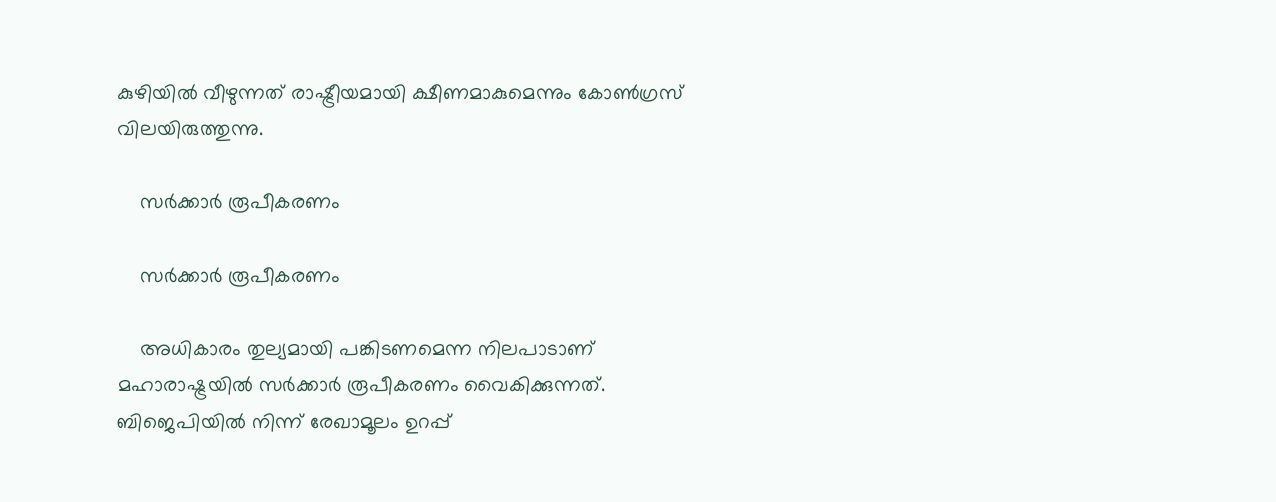കുഴിയില്‍ വീഴുന്നത് രാഷ്ട്രീയമായി ക്ഷീണമാകുമെന്നും കോണ്‍ഗ്രസ് വിലയിരുത്തുന്നു.

    സര്‍ക്കാര്‍ രൂപീകരണം

    സര്‍ക്കാര്‍ രൂപീകരണം

    അധികാരം തുല്യമായി പങ്കിടണമെന്ന നിലപാടാണ് മഹാരാഷ്ട്രയില്‍ സര്‍ക്കാര്‍ രൂപീകരണം വൈകിക്കുന്നത്. ബിജെപിയില്‍ നിന്ന് രേഖാമൂലം ഉറപ്പ്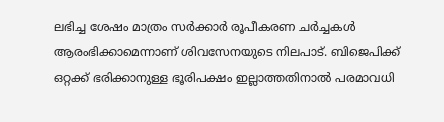ലഭിച്ച ശേഷം മാത്രം സര്‍ക്കാര്‍ രൂപീകരണ ചര്‍ച്ചകള്‍ ആരംഭിക്കാമെന്നാണ് ശിവസേനയുടെ നിലപാട്. ബിജെപിക്ക് ഒറ്റക്ക് ഭരിക്കാനുള്ള ഭൂരിപക്ഷം ഇല്ലാത്തതിനാല്‍ പരമാവധി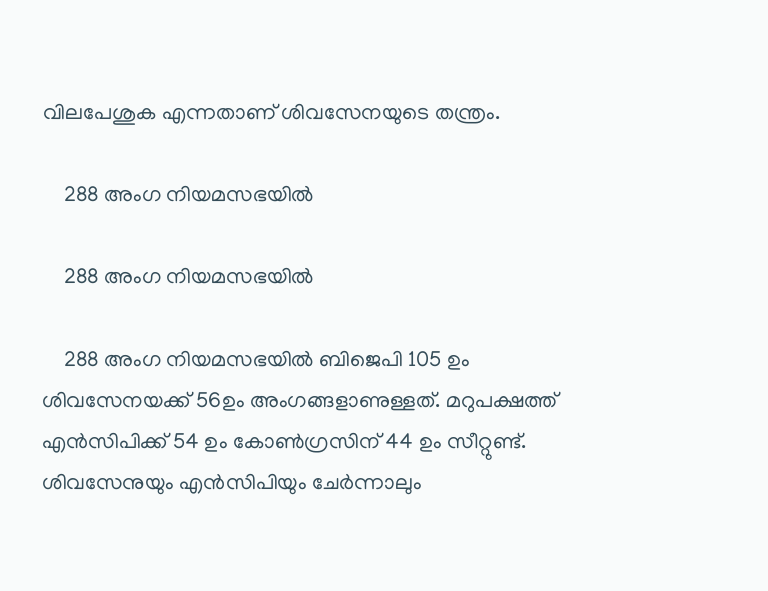വിലപേശുക എന്നതാണ് ശിവസേനയുടെ തന്ത്രം.

    288 അംഗ നിയമസഭയില്‍

    288 അംഗ നിയമസഭയില്‍

    288 അംഗ നിയമസഭയില്‍ ബിജെപി 105 ഉം ശിവസേനയക്ക് 56ഉം അംഗങ്ങളാണുള്ളത്. മറുപക്ഷത്ത് എന്‍സിപിക്ക് 54 ഉം കോണ്‍ഗ്രസിന് 44 ഉം സീറ്റുണ്ട്. ശിവസേനുയും എന്‍സിപിയും ചേര്‍ന്നാലും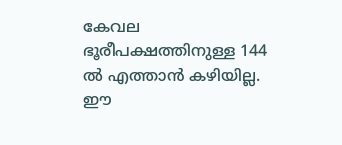കേവല ഭൂരീപക്ഷത്തിനുള്ള 144 ല്‍ എത്താന്‍ കഴിയില്ല. ഈ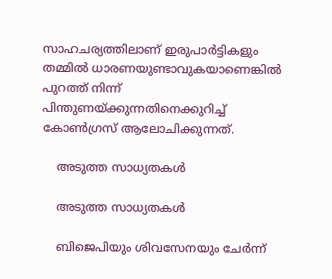സാഹചര്യത്തിലാണ് ഇരുപാര്‍ട്ടികളും തമ്മില്‍ ധാരണയുണ്ടാവുകയാണെങ്കില്‍ പുറത്ത് നിന്ന് പിന്തുണയ്ക്കുന്നതിനെക്കുറിച്ച് കോണ്‍ഗ്രസ് ആലോചിക്കുന്നത്.

    അടുത്ത സാധ്യതകള്‍

    അടുത്ത സാധ്യതകള്‍

    ബിജെപിയും ശിവസേനയും ചേര്‍ന്ന്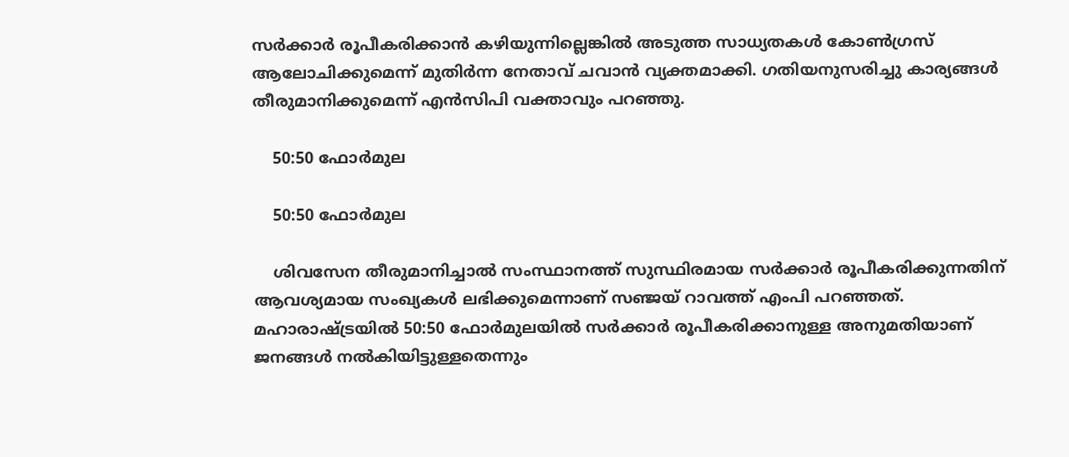സര്‍ക്കാര്‍ രൂപീകരിക്കാന്‍ കഴിയുന്നില്ലെങ്കില്‍ അടുത്ത സാധ്യതകള്‍ കോണ്‍ഗ്രസ് ആലോചിക്കുമെന്ന് മുതിര്‍ന്ന നേതാവ് ചവാന്‍ വ്യക്തമാക്കി. ഗതിയനുസരിച്ചു കാര്യങ്ങൾ തീരുമാനിക്കുമെന്ന് എൻസിപി വക്താവും പറഞ്ഞു.

    50:50 ഫോര്‍മുല

    50:50 ഫോര്‍മുല

    ശിവസേന തീരുമാനിച്ചാല്‍ സംസ്ഥാനത്ത് സുസ്ഥിരമായ സര്‍ക്കാര്‍ രൂപീകരിക്കുന്നതിന് ആവശ്യമായ സംഖ്യകള്‍ ലഭിക്കുമെന്നാണ് സഞ്ജയ് റാവത്ത് എംപി പറഞ്ഞത്. മഹാരാഷ്ട്രയില്‍ 50:50 ഫോര്‍മുലയില്‍ സര്‍ക്കാര്‍ രൂപീകരിക്കാനുള്ള അനുമതിയാണ് ജനങ്ങള്‍ നല്‍കിയിട്ടുള്ളതെന്നും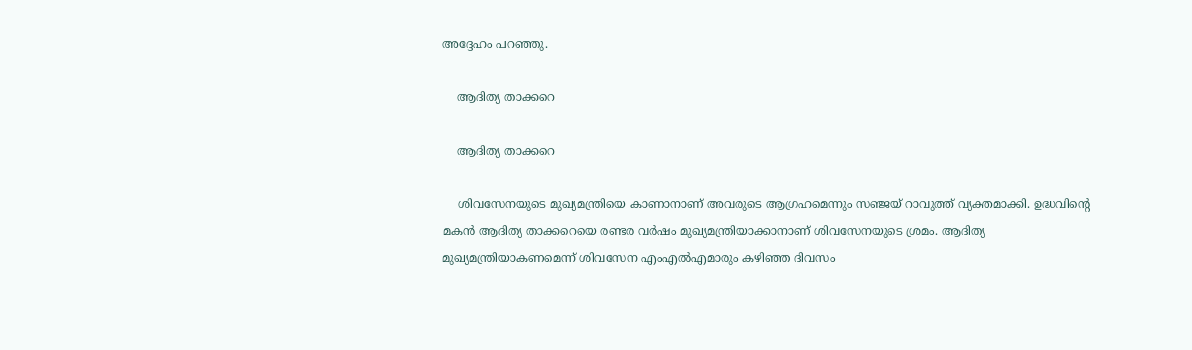അദ്ദേഹം പറഞ്ഞു.

    ആദിത്യ താക്കറെ

    ആദിത്യ താക്കറെ

    ശിവസേനയുടെ മുഖ്യമന്ത്രിയെ കാണാനാണ് അവരുടെ ആഗ്രഹമെന്നും സഞ്ജയ് റാവുത്ത് വ്യക്തമാക്കി. ഉദ്ധവിന്റെ മകൻ ആദിത്യ താക്കറെയെ രണ്ടര വർഷം മുഖ്യമന്ത്രിയാക്കാനാണ് ശിവസേനയുടെ ശ്രമം. ആദിത്യ മുഖ്യമന്ത്രിയാകണമെന്ന് ശിവസേന എംഎൽഎമാരും കഴിഞ്ഞ ദിവസം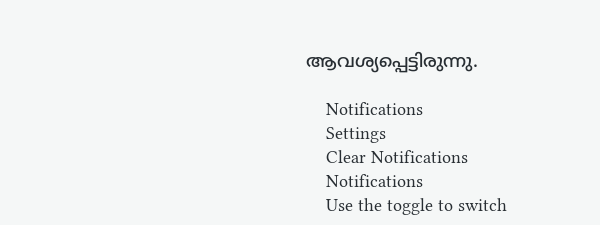ആവശ്യപ്പെട്ടിരുന്നു.

    Notifications
    Settings
    Clear Notifications
    Notifications
    Use the toggle to switch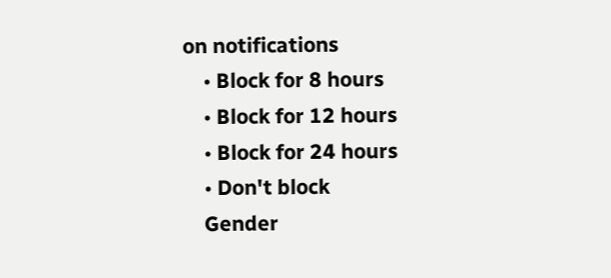on notifications
    • Block for 8 hours
    • Block for 12 hours
    • Block for 24 hours
    • Don't block
    Gender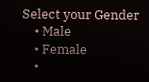Select your Gender
    • Male
    • Female
    •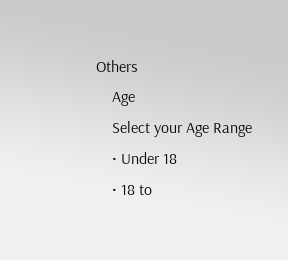Others
    Age
    Select your Age Range
    • Under 18
    • 18 to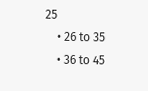25
    • 26 to 35
    • 36 to 45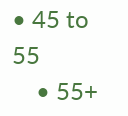• 45 to 55
    • 55+